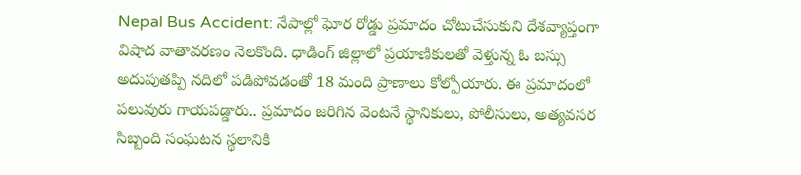Nepal Bus Accident: నేపాల్లో ఘోర రోడ్డు ప్రమాదం చోటుచేసుకుని దేశవ్యాప్తంగా విషాద వాతావరణం నెలకొంది. ధాడింగ్ జిల్లాలో ప్రయాణికులతో వెళ్తున్న ఓ బస్సు అదుపుతప్పి నదిలో పడిపోవడంతో 18 మంది ప్రాణాలు కోల్పోయారు. ఈ ప్రమాదంలో పలువురు గాయపడ్డారు.. ప్రమాదం జరిగిన వెంటనే స్థానికులు, పోలీసులు, అత్యవసర సిబ్బంది సంఘటన స్థలానికి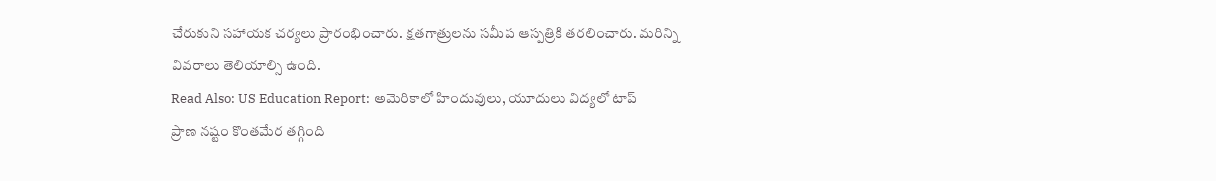చేరుకుని సహాయక చర్యలు ప్రారంభించారు. క్షతగాత్రులను సమీప ఆస్పత్రికి తరలించారు. మరిన్ని వివరాలు తెలియాల్సి ఉంది.
Read Also: US Education Report: అమెరికాలో హిందువులు, యూదులు విద్యలో టాప్
ప్రాణ నష్టం కొంతమేర తగ్గింది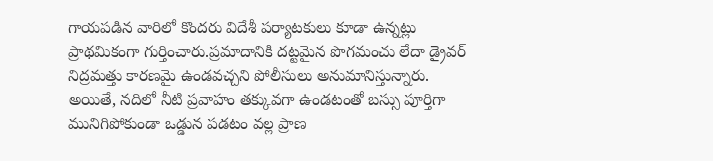గాయపడిన వారిలో కొందరు విదేశీ పర్యాటకులు కూడా ఉన్నట్లు ప్రాథమికంగా గుర్తించారు.ప్రమాదానికి దట్టమైన పొగమంచు లేదా డ్రైవర్ నిద్రమత్తు కారణమై ఉండవచ్చని పోలీసులు అనుమానిస్తున్నారు. అయితే, నదిలో నీటి ప్రవాహం తక్కువగా ఉండటంతో బస్సు పూర్తిగా మునిగిపోకుండా ఒడ్డున పడటం వల్ల ప్రాణ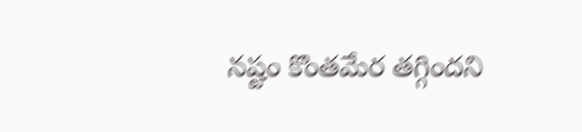నష్టం కొంతమేర తగ్గిందని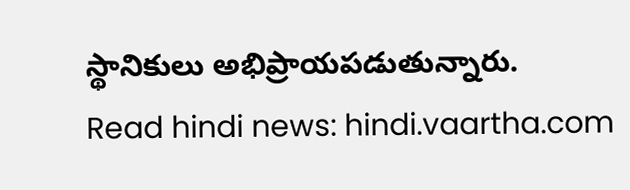స్థానికులు అభిప్రాయపడుతున్నారు.
Read hindi news: hindi.vaartha.com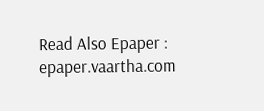Read Also Epaper : epaper.vaartha.com